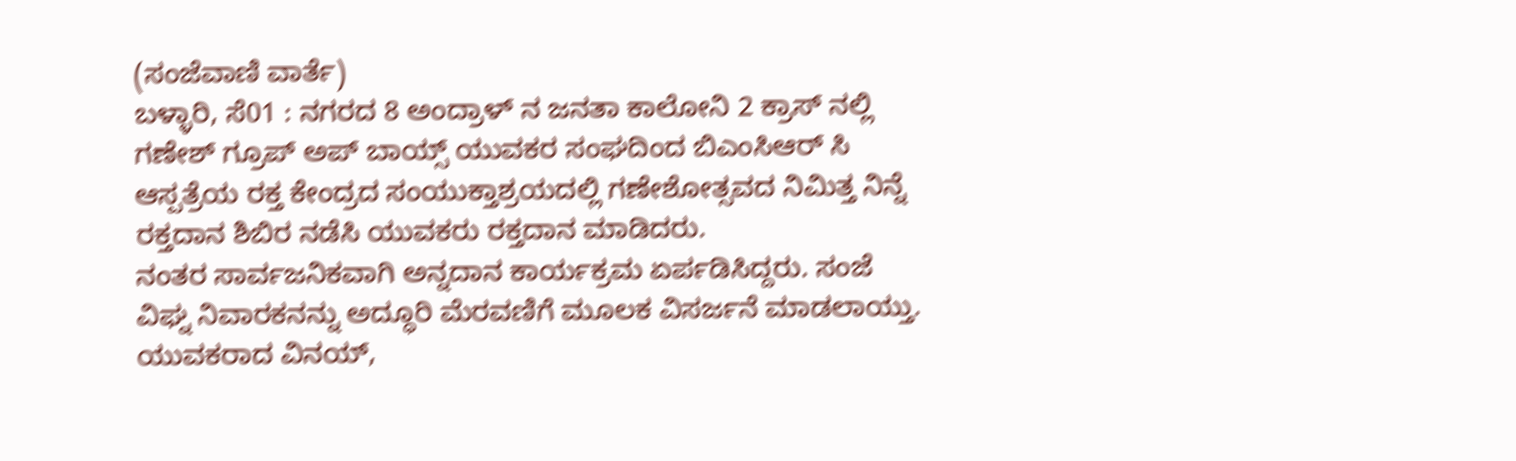(ಸಂಜೆವಾಣಿ ವಾರ್ತೆ)
ಬಳ್ಳಾರಿ, ಸೆ01 : ನಗರದ 8 ಅಂದ್ರಾಳ್ ನ ಜನತಾ ಕಾಲೋನಿ 2 ಕ್ರಾಸ್ ನಲ್ಲಿ ಗಣೇಶ್ ಗ್ರೂಪ್ ಅಪ್ ಬಾಯ್ಸ್ ಯುವಕರ ಸಂಘದಿಂದ ಬಿಎಂಸಿಆರ್ ಸಿ
ಆಸ್ಪತ್ರೆಯ ರಕ್ತ ಕೇಂದ್ರದ ಸಂಯುಕ್ತಾಶ್ರಯದಲ್ಲಿ ಗಣೇಶೋತ್ಸವದ ನಿಮಿತ್ತ ನಿನ್ನೆ ರಕ್ತದಾನ ಶಿಬಿರ ನಡೆಸಿ ಯುವಕರು ರಕ್ತದಾನ ಮಾಡಿದರು.
ನಂತರ ಸಾರ್ವಜನಿಕವಾಗಿ ಅನ್ನದಾನ ಕಾರ್ಯಕ್ರಮ ಏರ್ಪಡಿಸಿದ್ದರು. ಸಂಜೆ ವಿಘ್ನ ನಿವಾರಕನನ್ನು ಅದ್ಧೂರಿ ಮೆರವಣಿಗೆ ಮೂಲಕ ವಿಸರ್ಜನೆ ಮಾಡಲಾಯ್ತು.
ಯುವಕರಾದ ವಿನಯ್,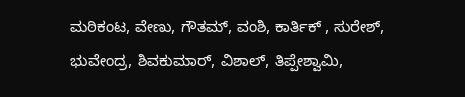ಮಠಿಕಂಟ, ವೇಣು, ಗೌತಮ್, ವಂಶಿ, ಕಾರ್ತಿಕ್ , ಸುರೇಶ್, ಭುವೇಂದ್ರ, ಶಿವಕುಮಾರ್, ವಿಶಾಲ್, ತಿಪ್ಪೇಶ್ವಾಮಿ,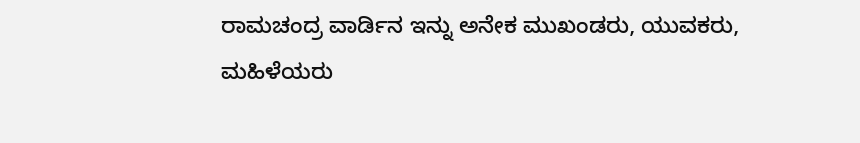ರಾಮಚಂದ್ರ ವಾರ್ಡಿನ ಇನ್ನು ಅನೇಕ ಮುಖಂಡರು, ಯುವಕರು, ಮಹಿಳೆಯರು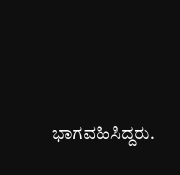ಭಾಗವಹಿಸಿದ್ದರು.